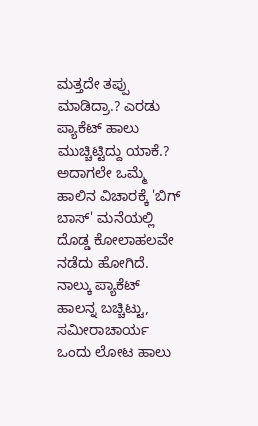ಮತ್ತದೇ ತಪ್ಪು ಮಾಡಿದ್ರಾ.? ಎರಡು ಪ್ಯಾಕೆಟ್ ಹಾಲು ಮುಚ್ಚಿಟ್ಟಿದ್ದು ಯಾಕೆ.?
ಅದಾಗಲೇ ಒಮ್ಮೆ ಹಾಲಿನ ವಿಚಾರಕ್ಕೆ 'ಬಿಗ್ ಬಾಸ್' ಮನೆಯಲ್ಲಿ ದೊಡ್ಡ ಕೋಲಾಹಲವೇ ನಡೆದು ಹೋಗಿದೆ. ನಾಲ್ಕು ಪ್ಯಾಕೆಟ್ ಹಾಲನ್ನ ಬಚ್ಚಿಟ್ಟು, ಸಮೀರಾಚಾರ್ಯ ಒಂದು ಲೋಟ ಹಾಲು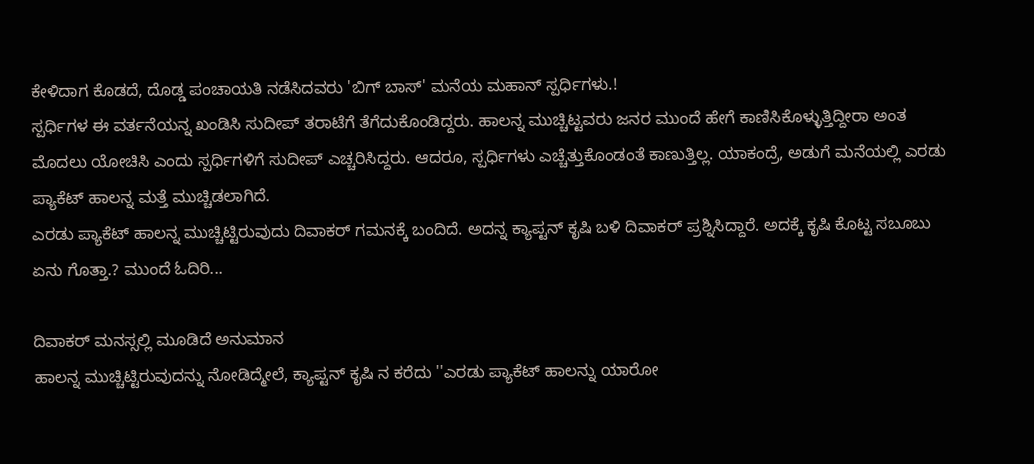ಕೇಳಿದಾಗ ಕೊಡದೆ, ದೊಡ್ಡ ಪಂಚಾಯತಿ ನಡೆಸಿದವರು 'ಬಿಗ್ ಬಾಸ್' ಮನೆಯ ಮಹಾನ್ ಸ್ಪರ್ಧಿಗಳು.!
ಸ್ಪರ್ಧಿಗಳ ಈ ವರ್ತನೆಯನ್ನ ಖಂಡಿಸಿ ಸುದೀಪ್ ತರಾಟೆಗೆ ತೆಗೆದುಕೊಂಡಿದ್ದರು. ಹಾಲನ್ನ ಮುಚ್ಚಿಟ್ಟವರು ಜನರ ಮುಂದೆ ಹೇಗೆ ಕಾಣಿಸಿಕೊಳ್ಳುತ್ತಿದ್ದೀರಾ ಅಂತ ಮೊದಲು ಯೋಚಿಸಿ ಎಂದು ಸ್ಪರ್ಧಿಗಳಿಗೆ ಸುದೀಪ್ ಎಚ್ಚರಿಸಿದ್ದರು. ಆದರೂ, ಸ್ಪರ್ಧಿಗಳು ಎಚ್ಚೆತ್ತುಕೊಂಡಂತೆ ಕಾಣುತ್ತಿಲ್ಲ. ಯಾಕಂದ್ರೆ, ಅಡುಗೆ ಮನೆಯಲ್ಲಿ ಎರಡು ಪ್ಯಾಕೆಟ್ ಹಾಲನ್ನ ಮತ್ತೆ ಮುಚ್ಚಿಡಲಾಗಿದೆ.
ಎರಡು ಪ್ಯಾಕೆಟ್ ಹಾಲನ್ನ ಮುಚ್ಚಿಟ್ಟಿರುವುದು ದಿವಾಕರ್ ಗಮನಕ್ಕೆ ಬಂದಿದೆ. ಅದನ್ನ ಕ್ಯಾಪ್ಟನ್ ಕೃಷಿ ಬಳಿ ದಿವಾಕರ್ ಪ್ರಶ್ನಿಸಿದ್ದಾರೆ. ಅದಕ್ಕೆ ಕೃಷಿ ಕೊಟ್ಟ ಸಬೂಬು ಏನು ಗೊತ್ತಾ.? ಮುಂದೆ ಓದಿರಿ...

ದಿವಾಕರ್ ಮನಸ್ಸಲ್ಲಿ ಮೂಡಿದೆ ಅನುಮಾನ
ಹಾಲನ್ನ ಮುಚ್ಚಿಟ್ಟಿರುವುದನ್ನು ನೋಡಿದ್ಮೇಲೆ, ಕ್ಯಾಪ್ಟನ್ ಕೃಷಿ ನ ಕರೆದು ''ಎರಡು ಪ್ಯಾಕೆಟ್ ಹಾಲನ್ನು ಯಾರೋ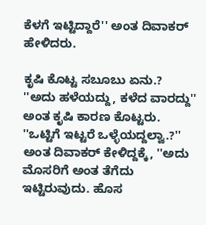ಕೆಳಗೆ ಇಟ್ಟಿದ್ದಾರೆ'' ಅಂತ ದಿವಾಕರ್ ಹೇಳಿದರು.

ಕೃಷಿ ಕೊಟ್ಟ ಸಬೂಬು ಏನು.?
''ಅದು ಹಳೆಯದ್ದು, ಕಳೆದ ವಾರದ್ದು'' ಅಂತ ಕೃಷಿ ಕಾರಣ ಕೊಟ್ಟರು. ''ಒಟ್ಟಿಗೆ ಇಟ್ಟರೆ ಒಳ್ಳೆಯದ್ದಲ್ವಾ.?'' ಅಂತ ದಿವಾಕರ್ ಕೇಳಿದ್ದಕ್ಕೆ, ''ಅದು ಮೊಸರಿಗೆ ಅಂತ ತೆಗೆದು ಇಟ್ಟಿರುವುದು. ಹೊಸ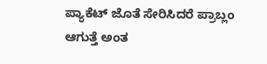ಪ್ಯಾಕೆಟ್ ಜೊತೆ ಸೇರಿಸಿದರೆ ಪ್ರಾಬ್ಲಂ ಆಗುತ್ತೆ ಅಂತ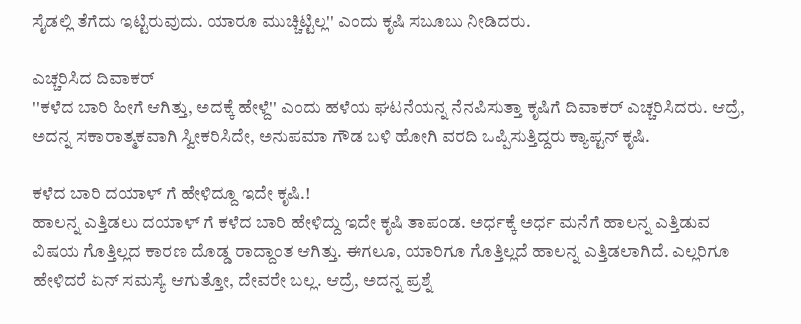ಸೈಡಲ್ಲಿ ತೆಗೆದು ಇಟ್ಟಿರುವುದು. ಯಾರೂ ಮುಚ್ಚಿಟ್ಟಿಲ್ಲ'' ಎಂದು ಕೃಷಿ ಸಬೂಬು ನೀಡಿದರು.

ಎಚ್ಚರಿಸಿದ ದಿವಾಕರ್
''ಕಳೆದ ಬಾರಿ ಹೀಗೆ ಆಗಿತ್ತು, ಅದಕ್ಕೆ ಹೇಳ್ದೆ'' ಎಂದು ಹಳೆಯ ಘಟನೆಯನ್ನ ನೆನಪಿಸುತ್ತಾ ಕೃಷಿಗೆ ದಿವಾಕರ್ ಎಚ್ಚರಿಸಿದರು. ಆದ್ರೆ, ಅದನ್ನ ಸಕಾರಾತ್ಮಕವಾಗಿ ಸ್ವೀಕರಿಸಿದೇ, ಅನುಪಮಾ ಗೌಡ ಬಳಿ ಹೋಗಿ ವರದಿ ಒಪ್ಪಿಸುತ್ತಿದ್ದರು ಕ್ಯಾಪ್ಟನ್ ಕೃಷಿ.

ಕಳೆದ ಬಾರಿ ದಯಾಳ್ ಗೆ ಹೇಳಿದ್ದೂ ಇದೇ ಕೃಷಿ.!
ಹಾಲನ್ನ ಎತ್ತಿಡಲು ದಯಾಳ್ ಗೆ ಕಳೆದ ಬಾರಿ ಹೇಳಿದ್ದು ಇದೇ ಕೃಷಿ ತಾಪಂಡ. ಅರ್ಧಕ್ಕೆ ಅರ್ಧ ಮನೆಗೆ ಹಾಲನ್ನ ಎತ್ತಿಡುವ ವಿಷಯ ಗೊತ್ತಿಲ್ಲದ ಕಾರಣ ದೊಡ್ಡ ರಾದ್ದಾಂತ ಆಗಿತ್ತು. ಈಗಲೂ, ಯಾರಿಗೂ ಗೊತ್ತಿಲ್ಲದೆ ಹಾಲನ್ನ ಎತ್ತಿಡಲಾಗಿದೆ. ಎಲ್ಲರಿಗೂ ಹೇಳಿದರೆ ಏನ್ ಸಮಸ್ಯೆ ಆಗುತ್ತೋ, ದೇವರೇ ಬಲ್ಲ. ಆದ್ರೆ, ಅದನ್ನ ಪ್ರಶ್ನೆ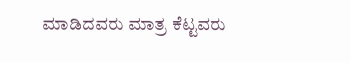ಮಾಡಿದವರು ಮಾತ್ರ ಕೆಟ್ಟವರು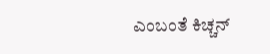ಎಂಬಂತೆ ಕಿಚ್ಚನ್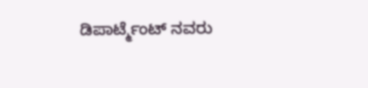ಡಿಪಾರ್ಟ್ಮೆಂಟ್ ನವರು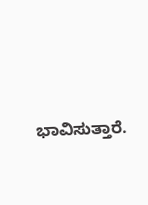ಭಾವಿಸುತ್ತಾರೆ.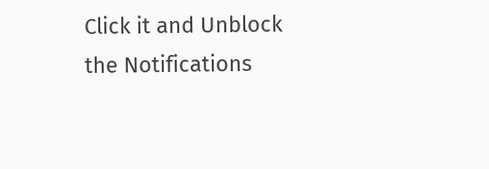Click it and Unblock the Notifications